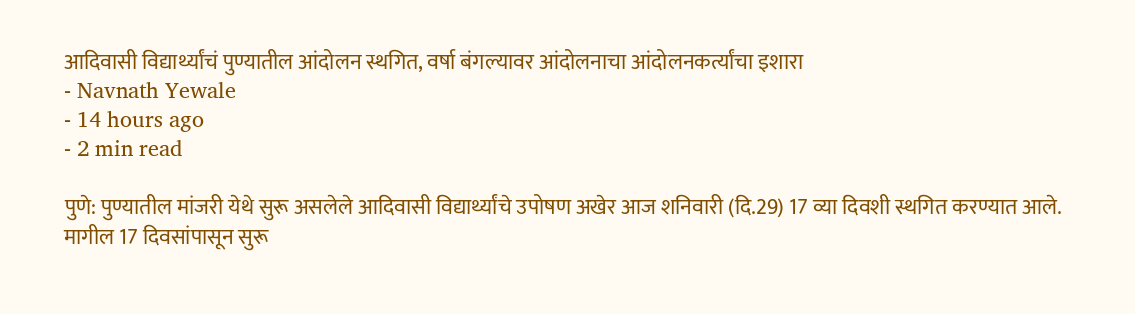आदिवासी विद्यार्थ्यांचं पुण्यातील आंदोलन स्थगित, वर्षा बंगल्यावर आंदोलनाचा आंदोलनकर्त्यांचा इशारा
- Navnath Yewale
- 14 hours ago
- 2 min read

पुणे: पुण्यातील मांजरी येथे सुरू असलेले आदिवासी विद्यार्थ्यांचे उपोषण अखेर आज शनिवारी (दि.29) 17 व्या दिवशी स्थगित करण्यात आले. मागील 17 दिवसांपासून सुरू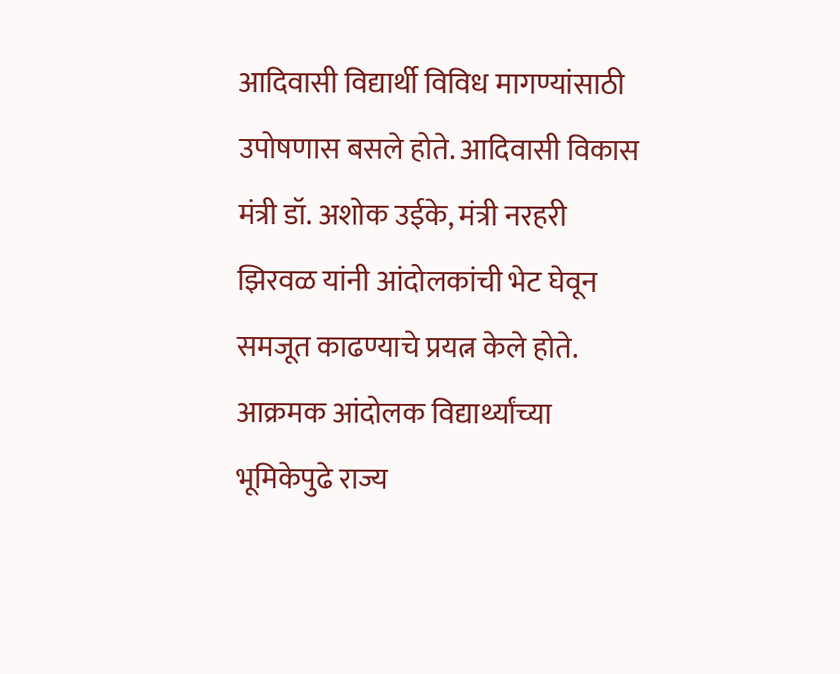आदिवासी विद्यार्थी विविध मागण्यांसाठी उपोषणास बसले होते. आदिवासी विकास मंत्री डॉ. अशोक उईके, मंत्री नरहरी झिरवळ यांनी आंदोलकांची भेट घेवून समजूत काढण्याचे प्रयत्न केले होते. आक्रमक आंदोलक विद्यार्थ्यांच्या भूमिकेपुढे राज्य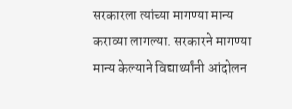सरकारला त्यांच्या मागण्या मान्य कराव्या लागल्या. सरकारने मागण्या मान्य केल्याने विद्यार्थ्यांनी आंदोलन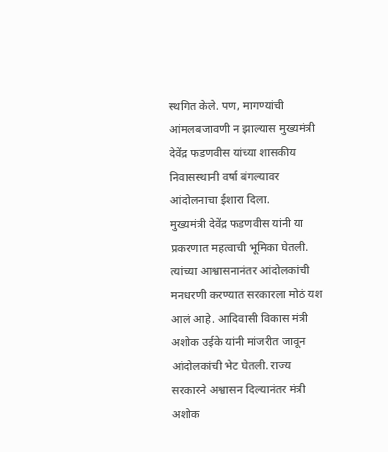स्थगित केले. पण, मागण्यांची आंमलबजावणी न झाल्यास मुख्यमंत्री देवेंद्र फडणवीस यांच्या शासकीय निवासस्थानी वर्षा बंगल्यावर आंदोलनाचा ईशारा दिला.
मुख्यमंत्री देवेंद्र फडणवीस यांनी या प्रकरणात महत्वाची भूमिका घेतली. त्यांच्या आश्वासनानंतर आंदोलकांची मनधरणी करण्यात सरकारला मोठं यश आलं आहे. आदिवासी विकास मंत्री अशोक उईके यांनी मांजरीत जावून आंदोलकांची भेट घेतली. राज्य सरकारने अश्वासन दिल्यानंतर मंत्री अशोक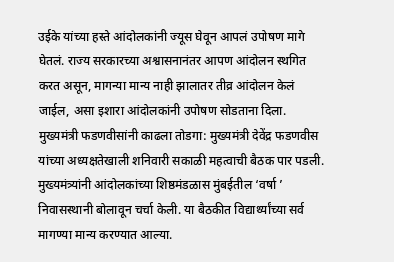उईके यांच्या हस्ते आंदोलकांनी ज्यूस घेवून आपलं उपोषण मागे घेतलं. राज्य सरकारच्या अश्वासनानंतर आपण आंदोलन स्थगित करत असून, मागन्या मान्य नाही झालातर तीव्र आंदोलन केलं जाईल, असा इशारा आंदोलकांनी उपोषण सोडताना दिला.
मुख्यमंत्री फडणवीसांनी काढला तोडगा: मुख्यमंत्री देवेंद्र फडणवीस यांच्या अध्यक्षतेखाली शनिवारी सकाळी महत्वाची बैठक पार पडली. मुख्यमंत्र्यांनी आंदोलकांच्या शिष्ठमंडळास मुंबईतील ‘वर्षा ’ निवासस्थानी बोलावून चर्चा केली. या बैठकीत विद्यार्थ्यांच्या सर्व मागण्या मान्य करण्यात आल्या.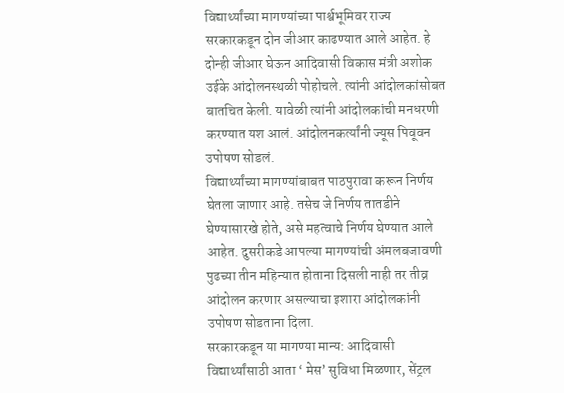विद्यार्थ्यांच्या मागण्यांच्या पार्श्वभूमिवर राज्य सरकारकडून दोन जीआर काढण्यात आले आहेत. हे दोन्ही जीआर घेऊन आदिवासी विकास मंत्री अशोक उईके आंदोलनस्थळी पोहोचले. त्यांनी आंदोलकांसोबत बातचित केली. यावेळी त्यांनी आंदोलकांची मनधरणी करण्यात यश आलं. आंदोलनकर्त्यांनी ज्यूस पिवूवन उपोषण सोडलं.
विद्यार्थ्यांच्या मागण्यांबाबत पाठपुरावा करून निर्णय घेतला जाणार आहे. तसेच जे निर्णय तातडीने घेण्यासारखे होते, असे महत्वाचे निर्णय घेण्यात आले आहेत. दुसरीकडे आपल्या मागण्यांची अंमलबजावणी पुढच्या तीन महिन्यात होताना दिसली नाही तर तीव्र आंदोलन करणार असल्याचा इशारा आंदोलकांनी उपोषण सोडताना दिला.
सरकारकडून या मागण्या मान्य: आदिवासी विद्यार्थ्यांसाठी आता ‘ मेस’ सुविधा मिळणार, सेंट्रल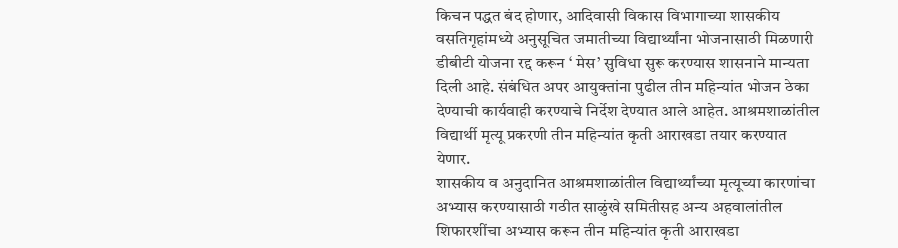किचन पद्धत बंद होणार, आदिवासी विकास विभागाच्या शासकीय वसतिगृहांमध्ये अनुसूचित जमातीच्या विद्यार्थ्यांना भोजनासाठी मिळणारी डीबीटी योजना रद्द करून ‘ मेस’ सुविधा सुरू करण्यास शासनाने मान्यता दिली आहे. संबंधित अपर आयुक्तांना पुढील तीन महिन्यांत भोजन ठेका देण्याची कार्यवाही करण्याचे निर्देश देण्यात आले आहेत. आश्रमशाळांतील विद्यार्थी मृत्यू प्रकरणी तीन महिन्यांत कृती आराखडा तयार करण्यात येणार.
शासकीय व अनुदानित आश्रमशाळांतील विद्यार्थ्यांच्या मृत्यूच्या कारणांचा अभ्यास करण्यासाठी गठीत साळुंखे समितीसह अन्य अहवालांतील शिफारशींचा अभ्यास करून तीन महिन्यांत कृती आराखडा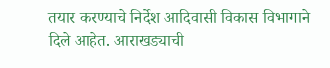तयार करण्याचे निर्देश आदिवासी विकास विभागाने दिले आहेत. आराखड्याची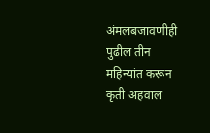अंमलबजावणीही पुढील तीन महिन्यांत करून कृती अहवाल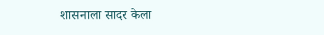शासनाला सादर केला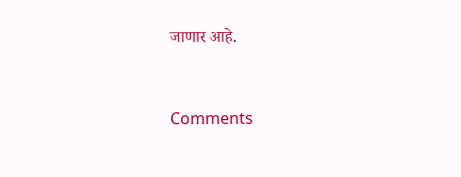जाणार आहे.



Comments